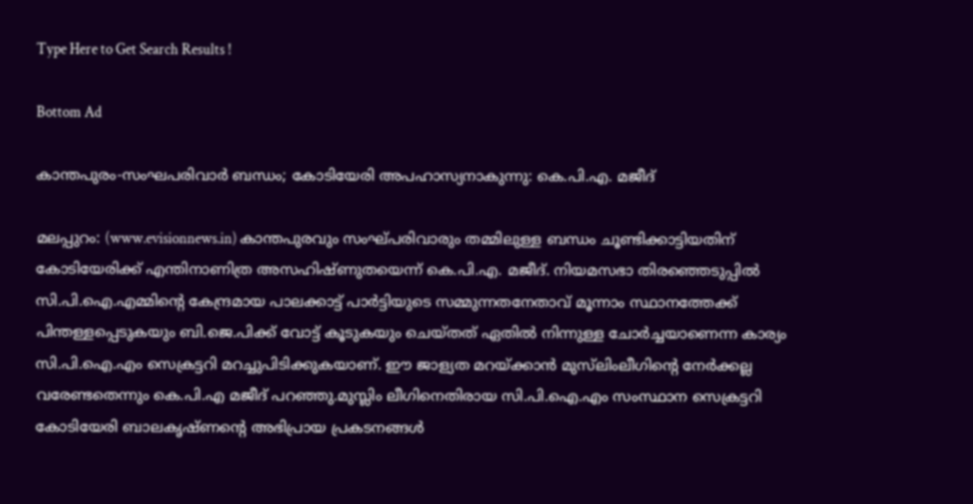Type Here to Get Search Results !

Bottom Ad

കാന്തപുരം-സംഘപരിവാര്‍ ബന്ധം; കോടിയേരി അപഹാസ്യനാകുന്നു: കെ.പി.എ. മജീദ്

മലപ്പുറം: (www.evisionnews.in) കാന്തപുരവും സംഘ്പരിവാരും തമ്മിലുള്ള ബന്ധം ചൂണ്ടിക്കാട്ടിയതിന് കോടിയേരിക്ക് എന്തിനാണിത്ര അസഹിഷ്ണുതയെന്ന് കെ.പി.എ. മജീദ്. നിയമസഭാ തിരഞ്ഞെടുപ്പില്‍ സി.പി.ഐ.എമ്മിന്റെ കേന്ദ്രമായ പാലക്കാട്ട് പാര്‍ട്ടിയുടെ സമ്മുന്നതനേതാവ് മൂന്നാം സ്ഥാനത്തേക്ക് പിന്തള്ളപ്പെടുകയും ബി.ജെ.പിക്ക് വോട്ട് കൂടുകയും ചെയ്തത് ഏതില്‍ നിന്നുള്ള ചോര്‍ച്ചയാണെന്ന കാര്യം സി.പി.ഐ.എം സെക്രട്ടറി മറച്ചുപിടിക്കുകയാണ്. ഈ ജാള്യത മറയ്ക്കാന്‍ മുസ്‌ലിംലീഗിന്റെ നേര്‍ക്കല്ല വരേണ്ടതെന്നും കെ.പി.എ മജീദ് പറഞ്ഞു.മുസ്ലിം ലീഗിനെതിരായ സി.പി.ഐ.എം സംസ്ഥാന സെക്രട്ടറി കോടിയേരി ബാലകൃഷ്ണന്റെ അഭിപ്രായ പ്രകടനങ്ങള്‍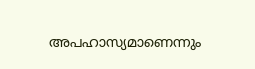അപഹാസ്യമാണെന്നും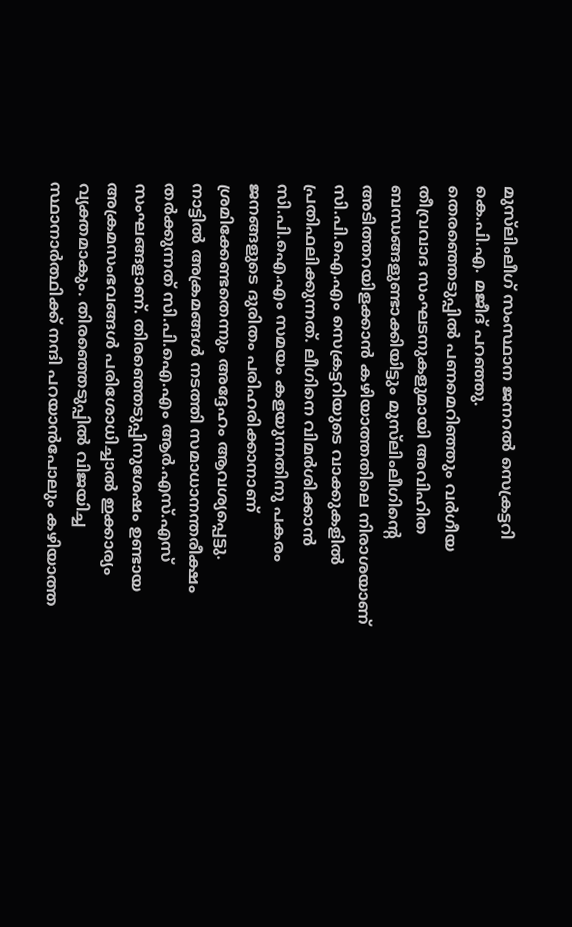മുസ്‌ലിംലീഗ് സംസ്ഥാന ജനറല്‍ സെക്രട്ടറി കെ.പി.എ. മജീദ് പറഞ്ഞു.
തെരഞ്ഞെടുപ്പില്‍ പണമെറിഞ്ഞും വര്‍ഗീയ തീവ്രവാദ സംഘടനുകളുമായി അവിഹിത ബന്ധങ്ങളുണ്ടാക്കിയിട്ടും മുസ്‌ലിംലീഗിന്റെ അടിത്തറയിളക്കാന്‍ കഴിയാത്തതിലെ നിരാശയാണ് സി.പി.ഐ.എം സെക്രട്ടറിയുടെ വാക്കുകളില്‍ പ്രതിഫലിക്കുന്നത്. ലീഗിനെ വിമര്‍ശിക്കാന്‍ സി.പി.ഐ.എം സമയം കളയുന്നതിനു പകരം ജനങ്ങളുടെ ദുരിതം പരിഹരിക്കാനാണ് ശ്രമിക്കേണ്ടതെന്നും അദ്ദേഹം ആവശ്യപ്പെട്ടു.
നാട്ടില്‍ അക്രമങ്ങള്‍ നടത്തി സമാധാനന്തരീക്ഷം തര്‍ക്കുന്നത് സി.പി.ഐ.എം ആര്‍.എസ്.എസ് സംഘങ്ങളാണ്. തിരഞ്ഞെടുപ്പിനുശേഷം ഉണ്ടായ അക്രമസംഭവങ്ങള്‍ പരിശോധിച്ചാല്‍ ഇക്കാര്യം വ്യക്തമാകും. തിരഞ്ഞെടുപ്പില്‍ വിജയിച്ച സ്ഥാനാര്‍ത്ഥിക്ക് നന്ദി പറയാന്‍പോലും കഴിയാത്ത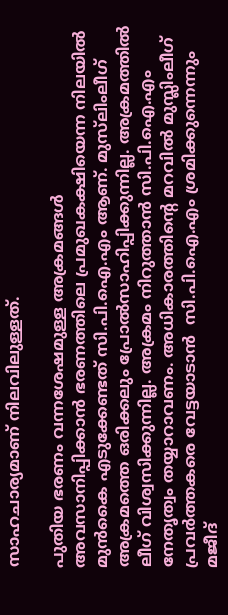സാഹചാര്യമാണ് നിലവിലുള്ളത്.

പുതിയ ഭരണം വന്നശേഷമുള്ള അക്രമങ്ങള്‍ അവസാനിപ്പിക്കാന്‍ ഭരണത്തിലെ പ്രമുഖകക്ഷിയെന്ന നിലയില്‍ മുന്‍കൈ എടുക്കേണ്ടത് സി.പി.ഐ.എം ആണ്. മുസ്‌ലിംലീഗ് അക്രമത്തെ ഒരിക്കലും പ്രോല്‍സാഹിപ്പിക്കുന്നില്ല. അക്രമത്തില്‍ ലീഗ് വിശ്വസിക്കുന്നില്ല. അക്രമം നിറുത്താന്‍ സി.പി.ഐ.എം നേതൃത്വം തയ്യാറാവണം. അധികാരത്തിന്റെ മറവില്‍ മുസ്ലിംലീഗ് പ്രവര്‍ത്തകരെ വേട്ടയാടാന്‍  സി.പി.ഐ.എം ശ്രമിക്കുന്നെന്നും മജീദ്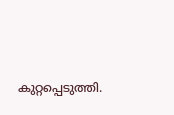കുറ്റപ്പെടുത്തി.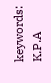keywords: K.P.A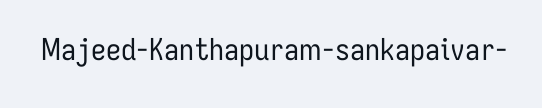Majeed-Kanthapuram-sankapaivar-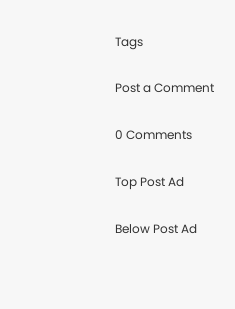Tags

Post a Comment

0 Comments

Top Post Ad

Below Post Ad